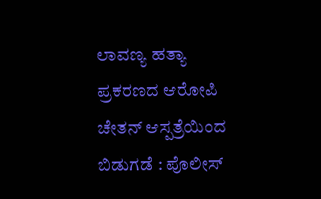ಲಾವಣ್ಯ ಹತ್ಯಾ ಪ್ರಕರಣದ ಆರೋಪಿ ಚೇತನ್ ಆಸ್ಪತ್ರೆಯಿಂದ ಬಿಡುಗಡೆ : ಪೊಲೀಸ್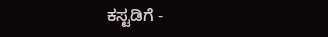ಕಸ್ಟಡಿಗೆ -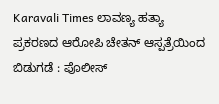Karavali Times ಲಾವಣ್ಯ ಹತ್ಯಾ ಪ್ರಕರಣದ ಆರೋಪಿ ಚೇತನ್ ಆಸ್ಪತ್ರೆಯಿಂದ ಬಿಡುಗಡೆ : ಪೊಲೀಸ್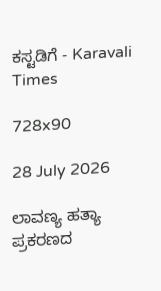ಕಸ್ಟಡಿಗೆ - Karavali Times

728x90

28 July 2026

ಲಾವಣ್ಯ ಹತ್ಯಾ ಪ್ರಕರಣದ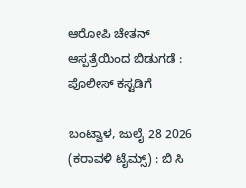ಆರೋಪಿ ಚೇತನ್ ಆಸ್ಪತ್ರೆಯಿಂದ ಬಿಡುಗಡೆ : ಪೊಲೀಸ್ ಕಸ್ಟಡಿಗೆ

ಬಂಟ್ವಾಳ, ಜುಲೈ 28 2026 (ಕರಾವಳಿ ಟೈಮ್ಸ್) : ಬಿ ಸಿ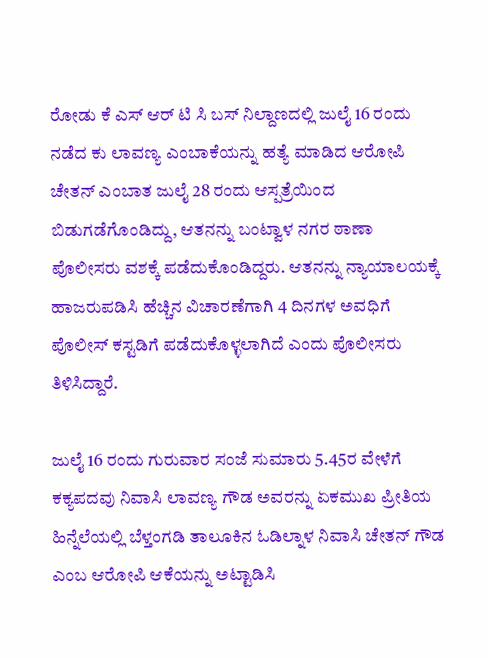ರೋಡು ಕೆ ಎಸ್ ಆರ್ ಟಿ ಸಿ ಬಸ್ ನಿಲ್ದಾಣದಲ್ಲಿ ಜುಲೈ 16 ರಂದು ನಡೆದ ಕು ಲಾವಣ್ಯ ಎಂಬಾಕೆಯನ್ನು ಹತ್ಯೆ ಮಾಡಿದ ಆರೋಪಿ ಚೇತನ್ ಎಂಬಾತ ಜುಲೈ 28 ರಂದು ಆಸ್ಪತ್ರೆಯಿಂದ ಬಿಡುಗಡೆಗೊಂಡಿದ್ದು, ಆತನನ್ನು ಬಂಟ್ವಾಳ ನಗರ ಠಾಣಾ ಪೊಲೀಸರು ವಶಕ್ಕೆ ಪಡೆದುಕೊಂಡಿದ್ದರು. ಆತನನ್ನು ನ್ಯಾಯಾಲಯಕ್ಕೆ ಹಾಜರುಪಡಿಸಿ ಹೆಚ್ಚಿನ ವಿಚಾರಣೆಗಾಗಿ 4 ದಿನಗಳ ಅವಧಿಗೆ ಪೊಲೀಸ್ ಕಸ್ಟಡಿಗೆ ಪಡೆದುಕೊಳ್ಳಲಾಗಿದೆ ಎಂದು ಪೊಲೀಸರು ತಿಳಿಸಿದ್ದಾರೆ.

ಜುಲೈ 16 ರಂದು ಗುರುವಾರ ಸಂಜೆ ಸುಮಾರು 5.45ರ ವೇಳೆಗೆ ಕಕ್ಯಪದವು ನಿವಾಸಿ ಲಾವಣ್ಯ ಗೌಡ ಅವರನ್ನು ಏಕಮುಖ ಪ್ರೀತಿಯ ಹಿನ್ನೆಲೆಯಲ್ಲಿ ಬೆಳ್ತಂಗಡಿ ತಾಲೂಕಿನ ಓಡಿಲ್ನಾಳ ನಿವಾಸಿ ಚೇತನ್ ಗೌಡ ಎಂಬ ಆರೋಪಿ ಆಕೆಯನ್ನು ಅಟ್ಟಾಡಿಸಿ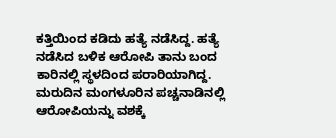ಕತ್ತಿಯಿಂದ ಕಡಿದು ಹತ್ಯೆ ನಡೆಸಿದ್ದ. ಹತ್ಯೆ ನಡೆಸಿದ ಬಳಿಕ ಆರೋಪಿ ತಾನು ಬಂದ ಕಾರಿನಲ್ಲಿ ಸ್ಥಳದಿಂದ ಪರಾರಿಯಾಗಿದ್ದ. ಮರುದಿನ ಮಂಗಳೂರಿನ ಪಚ್ಚನಾಡಿನಲ್ಲಿ ಆರೋಪಿಯನ್ನು ವಶಕ್ಕೆ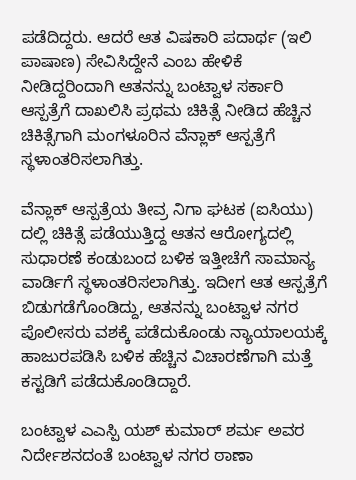ಪಡೆದಿದ್ದರು. ಆದರೆ ಆತ ವಿಷಕಾರಿ ಪದಾರ್ಥ (ಇಲಿ ಪಾಷಾಣ) ಸೇವಿಸಿದ್ದೇನೆ ಎಂಬ ಹೇಳಿಕೆ ನೀಡಿದ್ದರಿಂದಾಗಿ ಆತನನ್ನು ಬಂಟ್ವಾಳ ಸರ್ಕಾರಿ ಆಸ್ಪತ್ರೆಗೆ ದಾಖಲಿಸಿ ಪ್ರಥಮ ಚಿಕಿತ್ಸೆ ನೀಡಿದ ಹೆಚ್ಚಿನ ಚಿಕಿತ್ಸೆಗಾಗಿ ಮಂಗಳೂರಿನ ವೆನ್ಲಾಕ್ ಆಸ್ಪತ್ರೆಗೆ ಸ್ಥಳಾಂತರಿಸಲಾಗಿತ್ತು.

ವೆನ್ಲಾಕ್ ಆಸ್ಪತ್ರೆಯ ತೀವ್ರ ನಿಗಾ ಘಟಕ (ಐಸಿಯು) ದಲ್ಲಿ ಚಿಕಿತ್ಸೆ ಪಡೆಯುತ್ತಿದ್ದ ಆತನ ಆರೋಗ್ಯದಲ್ಲಿ ಸುಧಾರಣೆ ಕಂಡುಬಂದ ಬಳಿಕ ಇತ್ತೀಚೆಗೆ ಸಾಮಾನ್ಯ ವಾರ್ಡಿಗೆ ಸ್ಥಳಾಂತರಿಸಲಾಗಿತ್ತು. ಇದೀಗ ಆತ ಆಸ್ಪತ್ರೆಗೆ ಬಿಡುಗಡೆಗೊಂಡಿದ್ದು, ಆತನನ್ನು ಬಂಟ್ವಾಳ ನಗರ ಪೊಲೀಸರು ವಶಕ್ಕೆ ಪಡೆದುಕೊಂಡು ನ್ಯಾಯಾಲಯಕ್ಕೆ ಹಾಜುರಪಡಿಸಿ ಬಳಿಕ ಹೆಚ್ಚಿನ ವಿಚಾರಣೆಗಾಗಿ ಮತ್ತೆ ಕಸ್ಟಡಿಗೆ ಪಡೆದುಕೊಂಡಿದ್ದಾರೆ.

ಬಂಟ್ವಾಳ ಎಎಸ್ಪಿ ಯಶ್ ಕುಮಾರ್ ಶರ್ಮ ಅವರ ನಿರ್ದೇಶನದಂತೆ ಬಂಟ್ವಾಳ ನಗರ ಠಾಣಾ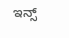ಇನ್ಸ್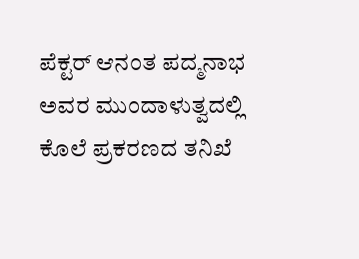ಪೆಕ್ಟರ್ ಆನಂತ ಪದ್ಮನಾಭ ಅವರ ಮುಂದಾಳುತ್ವದಲ್ಲಿ ಕೊಲೆ ಪ್ರಕರಣದ ತನಿಖೆ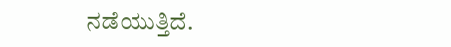ನಡೆಯುತ್ತಿದೆ.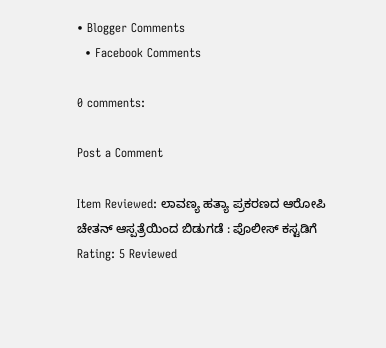• Blogger Comments
  • Facebook Comments

0 comments:

Post a Comment

Item Reviewed: ಲಾವಣ್ಯ ಹತ್ಯಾ ಪ್ರಕರಣದ ಆರೋಪಿ ಚೇತನ್ ಆಸ್ಪತ್ರೆಯಿಂದ ಬಿಡುಗಡೆ : ಪೊಲೀಸ್ ಕಸ್ಟಡಿಗೆ Rating: 5 Reviewed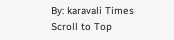By: karavali Times
Scroll to Top